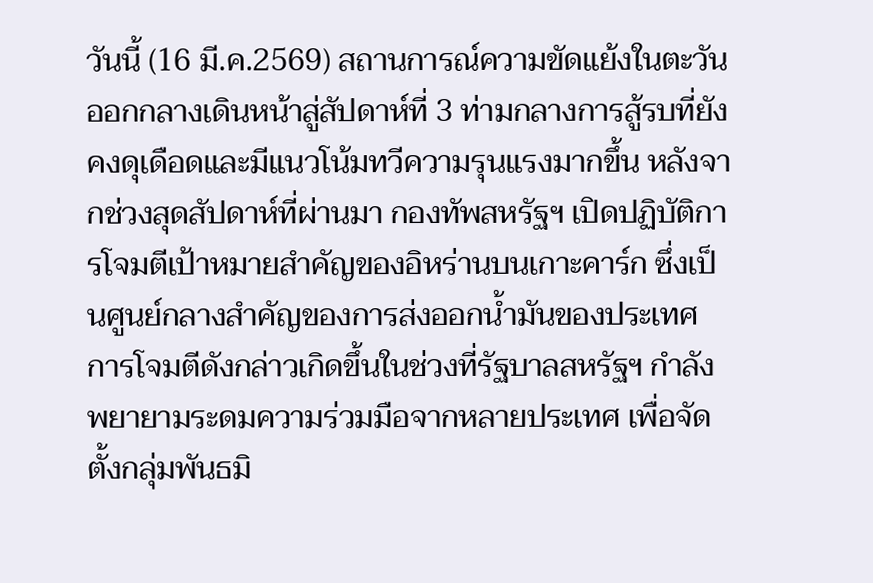วันนี้ (16 มี.ค.2569) สถานการณ์ความขัดแย้งในตะวันออกกลางเดินหน้าสู่สัปดาห์ที่ 3 ท่ามกลางการสู้รบที่ยังคงดุเดือดและมีแนวโน้มทวีความรุนแรงมากขึ้น หลังจากช่วงสุดสัปดาห์ที่ผ่านมา กองทัพสหรัฐฯ เปิดปฏิบัติการโจมตีเป้าหมายสำคัญของอิหร่านบนเกาะคาร์ก ซึ่งเป็นศูนย์กลางสำคัญของการส่งออกน้ำมันของประเทศ
การโจมตีดังกล่าวเกิดขึ้นในช่วงที่รัฐบาลสหรัฐฯ กำลังพยายามระดมความร่วมมือจากหลายประเทศ เพื่อจัดตั้งกลุ่มพันธมิ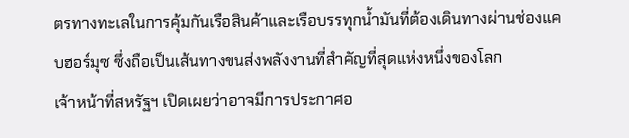ตรทางทะเลในการคุ้มกันเรือสินค้าและเรือบรรทุกน้ำมันที่ต้องเดินทางผ่านช่องแคบฮอร์มุซ ซึ่งถือเป็นเส้นทางขนส่งพลังงานที่สำคัญที่สุดแห่งหนึ่งของโลก
เจ้าหน้าที่สหรัฐฯ เปิดเผยว่าอาจมีการประกาศอ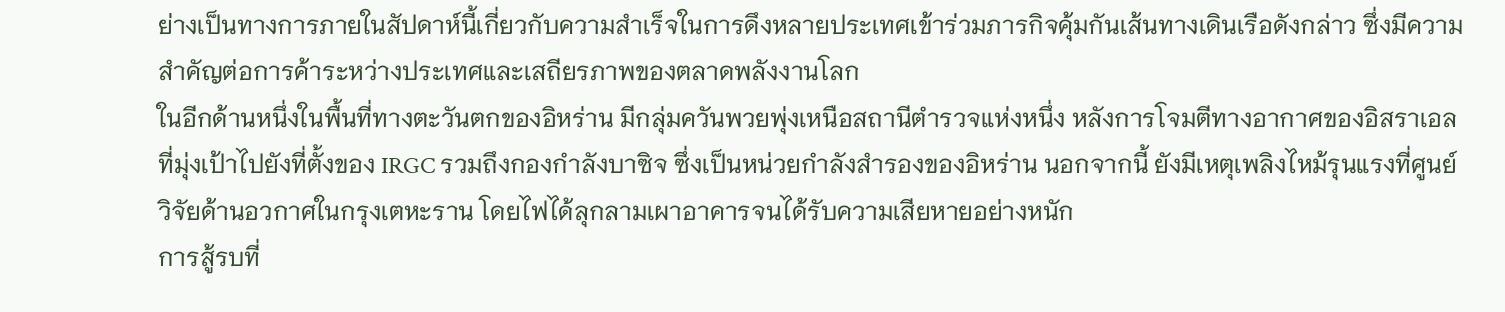ย่างเป็นทางการภายในสัปดาห์นี้เกี่ยวกับความสำเร็จในการดึงหลายประเทศเข้าร่วมภารกิจคุ้มกันเส้นทางเดินเรือดังกล่าว ซึ่งมีความสำคัญต่อการค้าระหว่างประเทศและเสถียรภาพของตลาดพลังงานโลก
ในอีกด้านหนึ่งในพื้นที่ทางตะวันตกของอิหร่าน มีกลุ่มควันพวยพุ่งเหนือสถานีตำรวจแห่งหนึ่ง หลังการโจมตีทางอากาศของอิสราเอลที่มุ่งเป้าไปยังที่ตั้งของ IRGC รวมถึงกองกำลังบาซิจ ซึ่งเป็นหน่วยกำลังสำรองของอิหร่าน นอกจากนี้ ยังมีเหตุเพลิงไหม้รุนแรงที่ศูนย์วิจัยด้านอวกาศในกรุงเตหะราน โดยไฟได้ลุกลามเผาอาคารจนได้รับความเสียหายอย่างหนัก
การสู้รบที่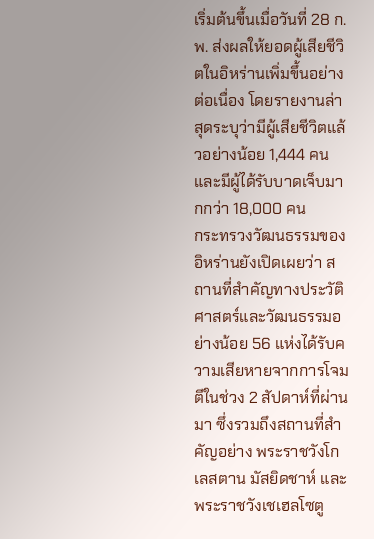เริ่มต้นขึ้นเมื่อวันที่ 28 ก.พ. ส่งผลให้ยอดผู้เสียชีวิตในอิหร่านเพิ่มขึ้นอย่างต่อเนื่อง โดยรายงานล่าสุดระบุว่ามีผู้เสียชีวิตแล้วอย่างน้อย 1,444 คน และมีผู้ได้รับบาดเจ็บมากกว่า 18,000 คน
กระทรวงวัฒนธรรมของอิหร่านยังเปิดเผยว่า สถานที่สำคัญทางประวัติศาสตร์และวัฒนธรรมอย่างน้อย 56 แห่งได้รับความเสียหายจากการโจมตีในช่วง 2 สัปดาห์ที่ผ่านมา ซึ่งรวมถึงสถานที่สำคัญอย่าง พระราชวังโกเลสตาน มัสยิดชาห์ และพระราชวังเชเฮลโซตู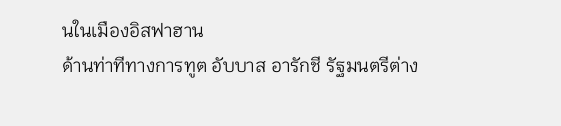นในเมืองอิสฟาฮาน
ด้านท่าทีทางการทูต อับบาส อารักชี รัฐมนตรีต่าง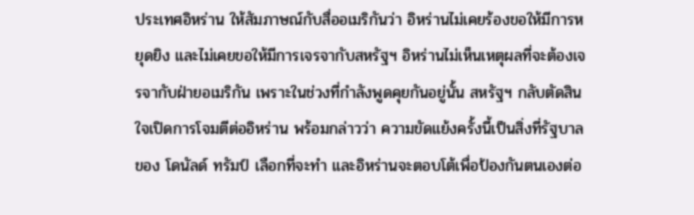ประเทศอิหร่าน ให้สัมภาษณ์กับสื่ออเมริกันว่า อิหร่านไม่เคยร้องขอให้มีการหยุดยิง และไม่เคยขอให้มีการเจรจากับสหรัฐฯ อิหร่านไม่เห็นเหตุผลที่จะต้องเจรจากับฝ่ายอเมริกัน เพราะในช่วงที่กำลังพูดคุยกันอยู่นั้น สหรัฐฯ กลับตัดสินใจเปิดการโจมตีต่ออิหร่าน พร้อมกล่าวว่า ความขัดแย้งครั้งนี้เป็นสิ่งที่รัฐบาลของ โดนัลด์ ทรัมป์ เลือกที่จะทำ และอิหร่านจะตอบโต้เพื่อป้องกันตนเองต่อ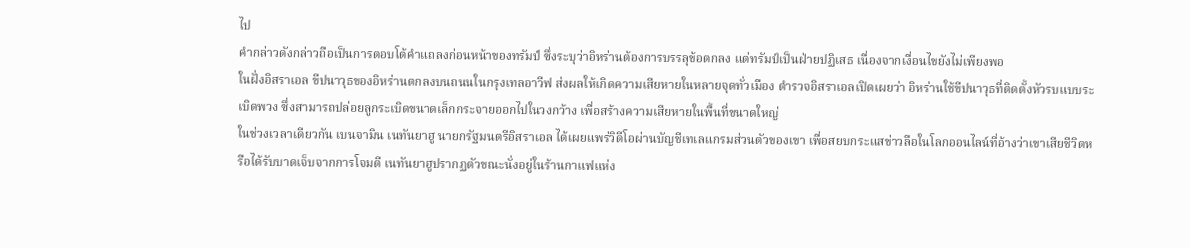ไป
คำกล่าวดังกล่าวถือเป็นการตอบโต้คำแถลงก่อนหน้าของทรัมป์ ซึ่งระบุว่าอิหร่านต้องการบรรลุข้อตกลง แต่ทรัมป์เป็นฝ่ายปฏิเสธ เนื่องจากเงื่อนไขยังไม่เพียงพอ
ในฝั่งอิสราเอล ขีปนาวุธของอิหร่านตกลงบนถนนในกรุงเทลอาวีฟ ส่งผลให้เกิดความเสียหายในหลายจุดทั่วเมือง ตำรวจอิสราเอลเปิดเผยว่า อิหร่านใช้ขีปนาวุธที่ติดตั้งหัวรบแบบระเบิดพวง ซึ่งสามารถปล่อยลูกระเบิดขนาดเล็กกระจายออกไปในวงกว้าง เพื่อสร้างความเสียหายในพื้นที่ขนาดใหญ่
ในช่วงเวลาเดียวกัน เบนจามิน เนทันยาฮู นายกรัฐมนตรีอิสราเอล ได้เผยแพร่วิดีโอผ่านบัญชีเทเลแกรมส่วนตัวของเขา เพื่อสยบกระแสข่าวลือในโลกออนไลน์ที่อ้างว่าเขาเสียชีวิตหรือได้รับบาดเจ็บจากการโจมตี เนทันยาฮูปรากฏตัวขณะนั่งอยู่ในร้านกาแฟแห่ง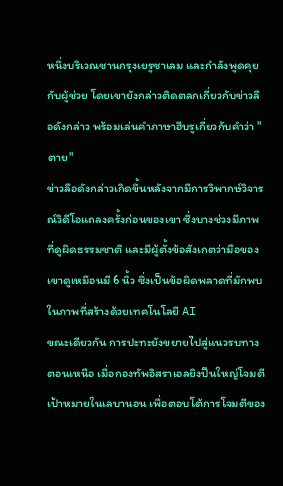หนึ่งบริเวณชานกรุงเยรูซาเลม และกำลังพูดคุยกับผู้ช่วย โดยเขายังกล่าวติดตลกเกี่ยวกับข่าวลือดังกล่าว พร้อมเล่นคำภาษาฮีบรูเกี่ยวกับคำว่า "ตาย"
ข่าวลือดังกล่าวเกิดขึ้นหลังจากมีการวิพากษ์วิจารณ์วิดีโอแถลงครั้งก่อนของเขา ซึ่งบางช่วงมีภาพที่ดูผิดธรรมชาติ และมีผู้ตั้งข้อสังเกตว่ามือของเขาดูเหมือนมี 6 นิ้ว ซึ่งเป็นข้อผิดพลาดที่มักพบในภาพที่สร้างด้วยเทคโนโลยี AI
ขณะเดียวกัน การปะทะยังขยายไปสู่แนวรบทางตอนเหนือ เมื่อกองทัพอิสราเอลยิงปืนใหญ่โจมตีเป้าหมายในเลบานอน เพื่อตอบโต้การโจมตีของ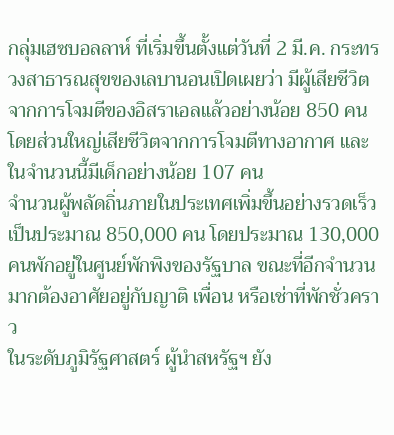กลุ่มเฮซบอลลาห์ ที่เริ่มขึ้นตั้งแต่วันที่ 2 มี.ค. กระทรวงสาธารณสุขของเลบานอนเปิดเผยว่า มีผู้เสียชีวิตจากการโจมตีของอิสราเอลแล้วอย่างน้อย 850 คน โดยส่วนใหญ่เสียชีวิตจากการโจมตีทางอากาศ และในจำนวนนี้มีเด็กอย่างน้อย 107 คน
จำนวนผู้พลัดถิ่นภายในประเทศเพิ่มขึ้นอย่างรวดเร็วเป็นประมาณ 850,000 คน โดยประมาณ 130,000 คนพักอยู่ในศูนย์พักพิงของรัฐบาล ขณะที่อีกจำนวนมากต้องอาศัยอยู่กับญาติ เพื่อน หรือเช่าที่พักชั่วคราว
ในระดับภูมิรัฐศาสตร์ ผู้นำสหรัฐฯ ยัง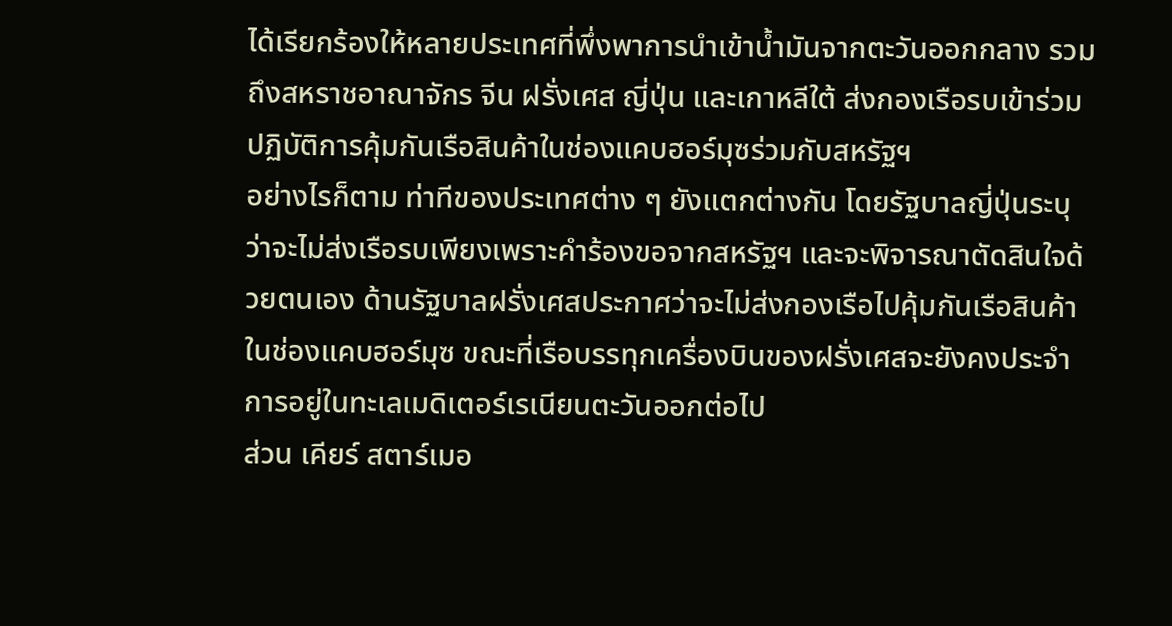ได้เรียกร้องให้หลายประเทศที่พึ่งพาการนำเข้าน้ำมันจากตะวันออกกลาง รวมถึงสหราชอาณาจักร จีน ฝรั่งเศส ญี่ปุ่น และเกาหลีใต้ ส่งกองเรือรบเข้าร่วมปฏิบัติการคุ้มกันเรือสินค้าในช่องแคบฮอร์มุซร่วมกับสหรัฐฯ
อย่างไรก็ตาม ท่าทีของประเทศต่าง ๆ ยังแตกต่างกัน โดยรัฐบาลญี่ปุ่นระบุว่าจะไม่ส่งเรือรบเพียงเพราะคำร้องขอจากสหรัฐฯ และจะพิจารณาตัดสินใจด้วยตนเอง ด้านรัฐบาลฝรั่งเศสประกาศว่าจะไม่ส่งกองเรือไปคุ้มกันเรือสินค้าในช่องแคบฮอร์มุซ ขณะที่เรือบรรทุกเครื่องบินของฝรั่งเศสจะยังคงประจำการอยู่ในทะเลเมดิเตอร์เรเนียนตะวันออกต่อไป
ส่วน เคียร์ สตาร์เมอ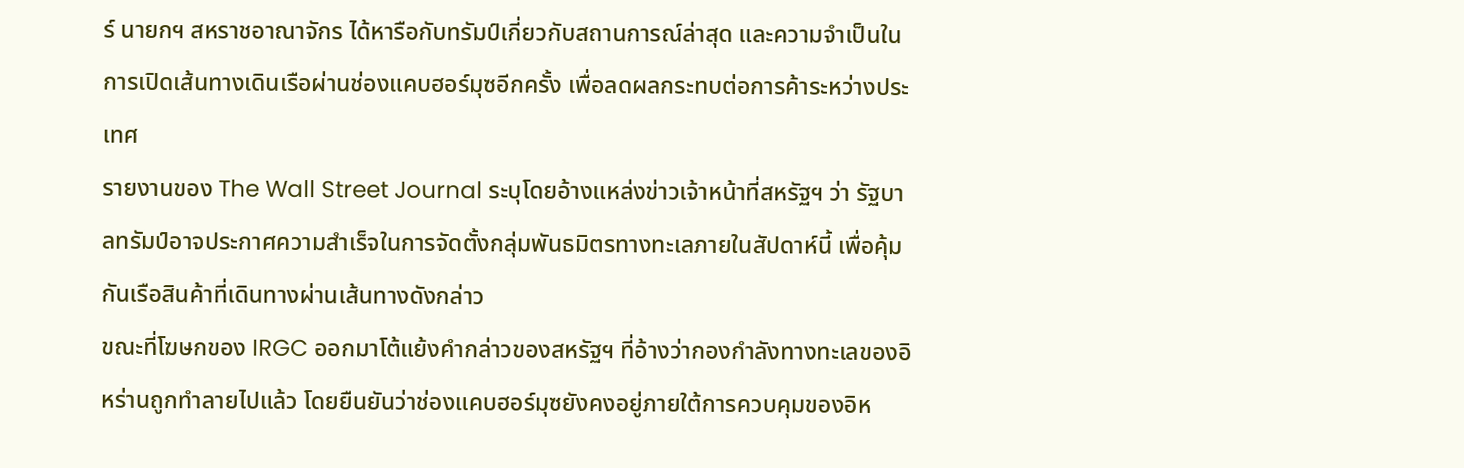ร์ นายกฯ สหราชอาณาจักร ได้หารือกับทรัมป์เกี่ยวกับสถานการณ์ล่าสุด และความจำเป็นในการเปิดเส้นทางเดินเรือผ่านช่องแคบฮอร์มุซอีกครั้ง เพื่อลดผลกระทบต่อการค้าระหว่างประเทศ
รายงานของ The Wall Street Journal ระบุโดยอ้างแหล่งข่าวเจ้าหน้าที่สหรัฐฯ ว่า รัฐบาลทรัมป์อาจประกาศความสำเร็จในการจัดตั้งกลุ่มพันธมิตรทางทะเลภายในสัปดาห์นี้ เพื่อคุ้มกันเรือสินค้าที่เดินทางผ่านเส้นทางดังกล่าว
ขณะที่โฆษกของ IRGC ออกมาโต้แย้งคำกล่าวของสหรัฐฯ ที่อ้างว่ากองกำลังทางทะเลของอิหร่านถูกทำลายไปแล้ว โดยยืนยันว่าช่องแคบฮอร์มุซยังคงอยู่ภายใต้การควบคุมของอิห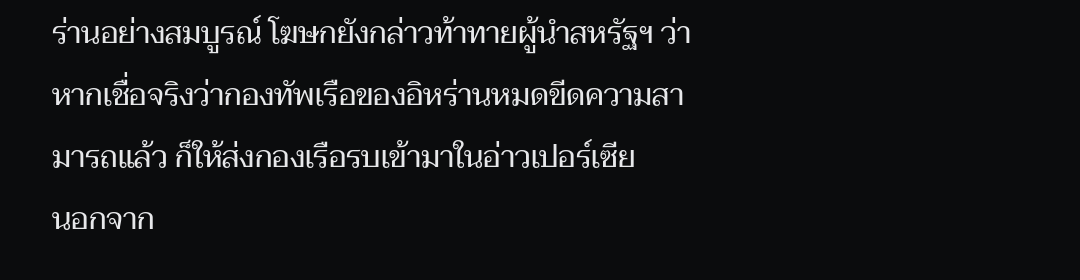ร่านอย่างสมบูรณ์ โฆษกยังกล่าวท้าทายผู้นำสหรัฐฯ ว่า หากเชื่อจริงว่ากองทัพเรือของอิหร่านหมดขีดความสามารถแล้ว ก็ให้ส่งกองเรือรบเข้ามาในอ่าวเปอร์เซีย
นอกจาก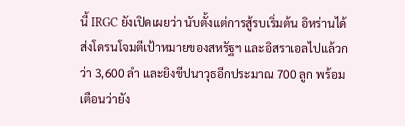นี้ IRGC ยังเปิดเผยว่า นับตั้งแต่การสู้รบเริ่มต้น อิหร่านได้ส่งโดรนโจมตีเป้าหมายของสหรัฐฯ และอิสราเอลไปแล้วกว่า 3,600 ลำ และยิงขีปนาวุธอีกประมาณ 700 ลูก พร้อมเตือนว่ายัง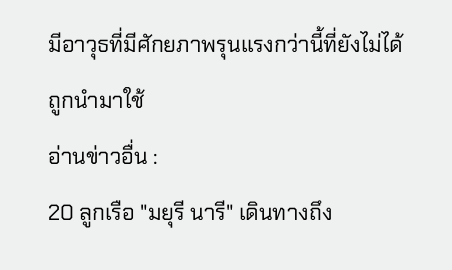มีอาวุธที่มีศักยภาพรุนแรงกว่านี้ที่ยังไม่ได้ถูกนำมาใช้
อ่านข่าวอื่น :
20 ลูกเรือ "มยุรี นารี" เดินทางถึง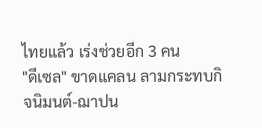ไทยแล้ว เร่งช่วยอีก 3 คน
"ดีเซล" ขาดแคลน ลามกระทบกิจนิมนต์-ฌาปน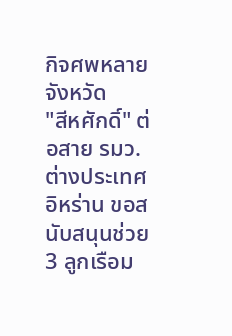กิจศพหลายจังหวัด
"สีหศักดิ์" ต่อสาย รมว.ต่างประเทศอิหร่าน ขอสนับสนุนช่วย 3 ลูกเรือม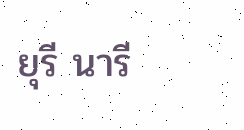ยุรี นารี